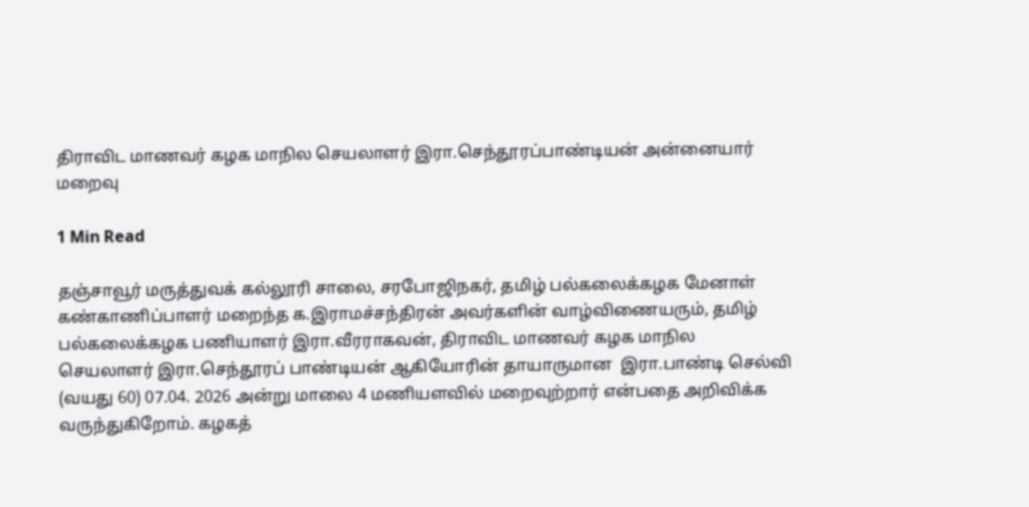திராவிட மாணவர் கழக மாநில செயலாளர் இரா.செந்தூரப்பாண்டியன் அன்னையார் மறைவு

1 Min Read

தஞ்சாவூர் மருத்துவக் கல்லூரி சாலை, சரபோஜிநகர், தமிழ் பல்கலைக்கழக மேனாள் கண்காணிப்பாளர் மறைந்த க.இராமச்சந்திரன் அவர்களின் வாழ்விணையரும், தமிழ் பல்கலைக்கழக பணியாளர் இரா.வீரராகவன், திராவிட மாணவர் கழக மாநில செயலாளர் இரா.செந்தூரப் பாண்டியன் ஆகியோரின் தாயாருமான  இரா.பாண்டி செல்வி (வயது 60) 07.04. 2026 அன்று மாலை 4 மணியளவில் மறைவுற்றார் என்பதை அறிவிக்க வருந்துகிறோம். கழகத்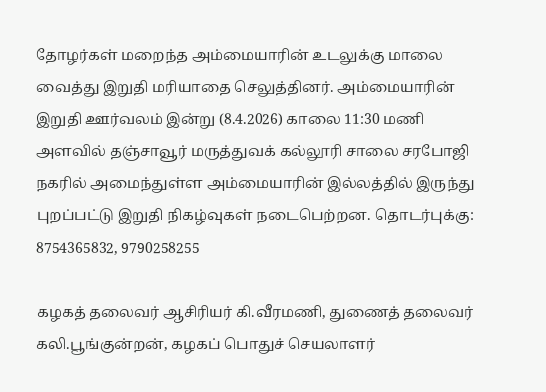தோழர்கள் மறைந்த அம்மையாரின் உடலுக்கு மாலை வைத்து இறுதி மரியாதை செலுத்தினர். அம்மையாரின் இறுதி ஊர்வலம் இன்று (8.4.2026) காலை 11:30 மணி அளவில் தஞ்சாவூர் மருத்துவக் கல்லூரி சாலை சரபோஜி நகரில் அமைந்துள்ள அம்மையாரின் இல்லத்தில் இருந்து புறப்பட்டு இறுதி நிகழ்வுகள் நடைபெற்றன. தொடர்புக்கு: 8754365832, 9790258255

கழகத் தலைவர் ஆசிரியர் கி.வீரமணி, துணைத் தலைவர் கலி.பூங்குன்றன், கழகப் பொதுச் செயலாளர்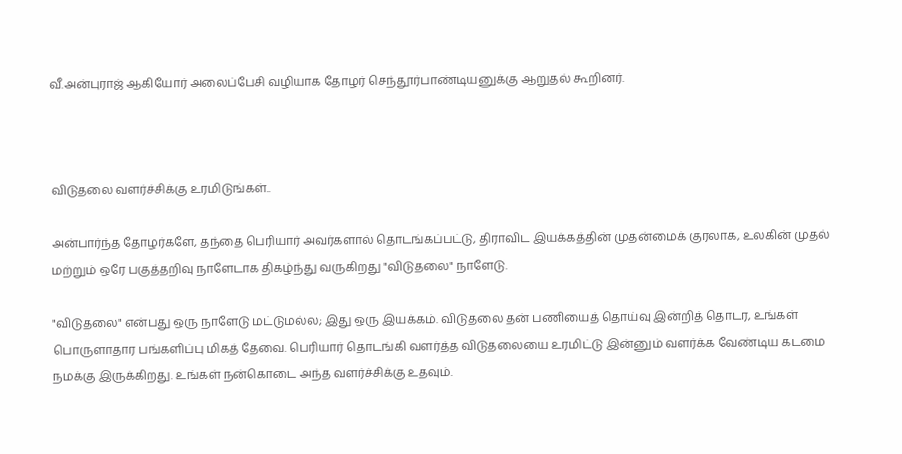வீ.அன்புராஜ் ஆகியோர் அலைப்பேசி வழியாக தோழர் செந்தூர்பாண்டியனுக்கு ஆறுதல் கூறினர்.



விடுதலை வளர்ச்சிக்கு உரமிடுங்கள்..

அன்பார்ந்த தோழர்களே, தந்தை பெரியார் அவர்களால் தொடங்கப்பட்டு, திராவிட இயக்கத்தின் முதன்மைக் குரலாக, உலகின் முதல் மற்றும் ஒரே பகுத்தறிவு நாளேடாக திகழ்ந்து வருகிறது "விடுதலை" நாளேடு.

"விடுதலை" என்பது ஒரு நாளேடு மட்டுமல்ல; இது ஒரு இயக்கம். விடுதலை தன் பணியைத் தொய்வு இன்றித் தொடர, உங்கள் பொருளாதார பங்களிப்பு மிகத் தேவை. பெரியார் தொடங்கி வளர்த்த விடுதலையை உரமிட்டு இன்னும் வளர்க்க வேண்டிய கடமை நமக்கு இருக்கிறது. உங்கள் நன்கொடை அந்த வளர்ச்சிக்கு உதவும்.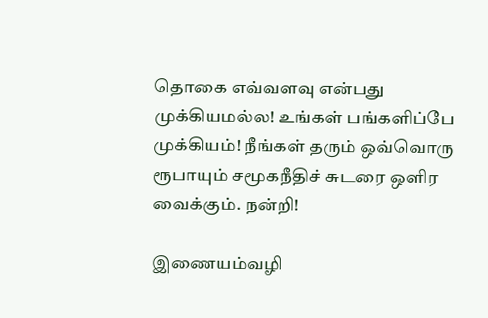தொகை எவ்வளவு என்பது முக்கியமல்ல! உங்கள் பங்களிப்பே முக்கியம்! நீங்கள் தரும் ஒவ்வொரு ரூபாயும் சமூகநீதிச் சுடரை ஒளிர வைக்கும். நன்றி!

இணையம்வழி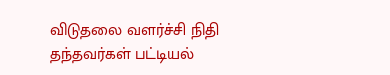விடுதலை வளர்ச்சி நிதி தந்தவர்கள் பட்டியல்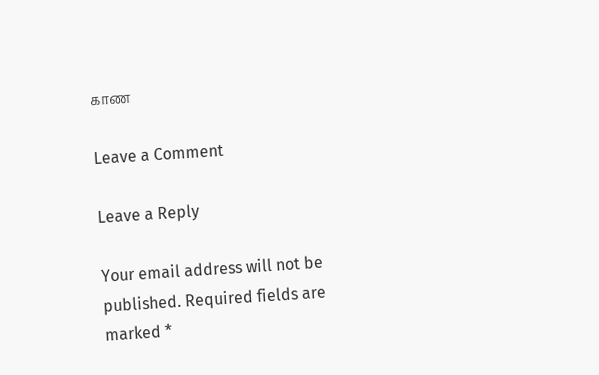காண

Leave a Comment

Leave a Reply

Your email address will not be published. Required fields are marked *